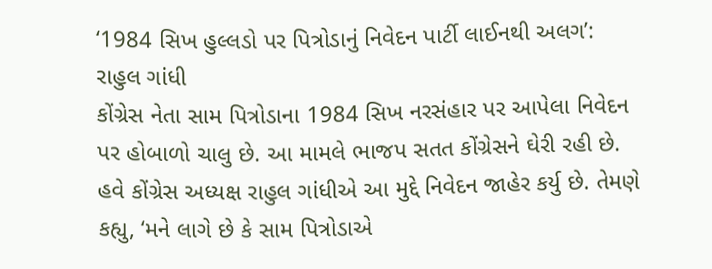‘1984 સિખ હુલ્લડો પર પિત્રોડાનું નિવેદન પાર્ટી લાઈનથી અલગ’: રાહુલ ગાંધી
કોંગ્રેસ નેતા સામ પિત્રોડાના 1984 સિખ નરસંહાર પર આપેલા નિવેદન પર હોબાળો ચાલુ છે. આ મામલે ભાજપ સતત કોંગ્રેસને ઘેરી રહી છે. હવે કોંગ્રેસ અધ્યક્ષ રાહુલ ગાંધીએ આ મુદ્દે નિવેદન જાહેર કર્યુ છે. તેમણે કહ્યુ, ‘મને લાગે છે કે સામ પિત્રોડાએ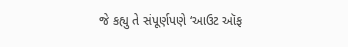જે કહ્યુ તે સંપૂર્ણપણે ‘આઉટ ઑફ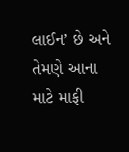લાઈન’ છે અને તેમણે આના માટે માફી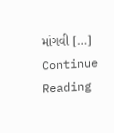માંગવી […]
Continue Reading